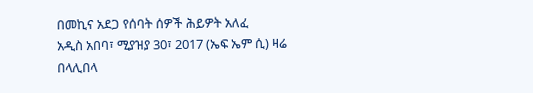በመኪና አደጋ የሰባት ሰዎች ሕይዎት አለፈ
አዲስ አበባ፣ ሚያዝያ 30፣ 2017 (ኤፍ ኤም ሲ) ዛሬ በላሊበላ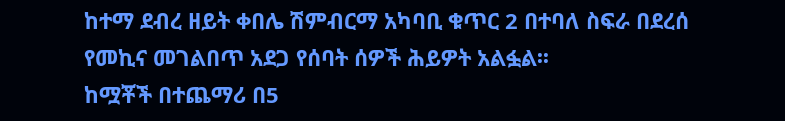ከተማ ደብረ ዘይት ቀበሌ ሽምብርማ አካባቢ ቁጥር 2 በተባለ ስፍራ በደረሰ የመኪና መገልበጥ አደጋ የሰባት ሰዎች ሕይዎት አልፏል፡፡
ከሟቾች በተጨማሪ በ5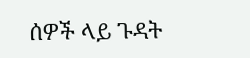ሰዎች ላይ ጉዳት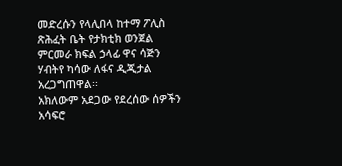መድረሱን የላሊበላ ከተማ ፖሊስ ጽሕፈት ቤት የታክቲክ ወንጀል ምርመራ ክፍል ኃላፊ ዋና ሳጅን ሃብትየ ካሳው ለፋና ዲጂታል አረጋግጠዋል፡፡
አክለውም አደጋው የደረሰው ሰዎችን አሳፍሮ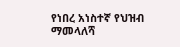የነበረ አነስተኛ የህዝብ ማመላለሻ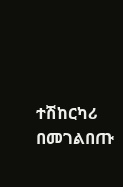ተሽከርካሪ በመገልበጡ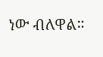ነው ብለዋል።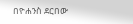በዮሐንስ ደርበው